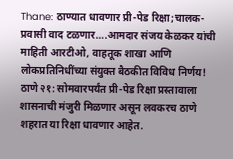Thane: ठाण्यात धावणार प्री-पेड रिक्षा;चालक-प्रवासी वाद टळणार….आमदार संजय केळकर यांची माहिती आरटीओ, वाहतूक शाखा आणि लोकप्रतिनिधींच्या संयुक्त बैठकीत विविध निर्णय!
ठाणे २१: सोमवारपर्यंत प्री-पेड रिक्षा प्रस्तावाला शासनाची मंजुरी मिळणार असून लवकरच ठाणे शहरात या रिक्षा धावणार आहेत.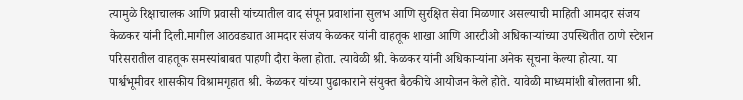त्यामुळे रिक्षाचालक आणि प्रवासी यांच्यातील वाद संपून प्रवाशांना सुलभ आणि सुरक्षित सेवा मिळणार असल्याची माहिती आमदार संजय केळकर यांनी दिली.मागील आठवड्यात आमदार संजय केळकर यांनी वाहतूक शाखा आणि आरटीओ अधिकाऱ्यांच्या उपस्थितीत ठाणे स्टेशन परिसरातील वाहतूक समस्यांबाबत पाहणी दौरा केला होता. त्यावेळी श्री. केळकर यांनी अधिकाऱ्यांना अनेक सूचना केल्या होत्या. या पार्श्वभूमीवर शासकीय विश्रामगृहात श्री. केळकर यांच्या पुढाकाराने संयुक्त बैठकीचे आयोजन केले होते. यावेळी माध्यमांशी बोलताना श्री.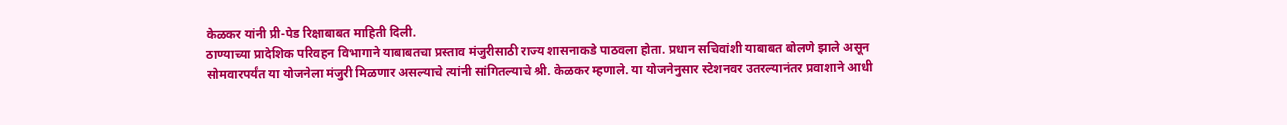केळकर यांनी प्री-पेड रिक्षाबाबत माहिती दिली.
ठाण्याच्या प्रादेशिक परिवहन विभागाने याबाबतचा प्रस्ताव मंजुरीसाठी राज्य शासनाकडे पाठवला होता. प्रधान सचिवांशी याबाबत बोलणे झाले असून सोमवारपर्यंत या योजनेला मंजुरी मिळणार असल्याचे त्यांनी सांगितल्याचे श्री. केळकर म्हणाले. या योजनेनुसार स्टेशनवर उतरल्यानंतर प्रवाशाने आधी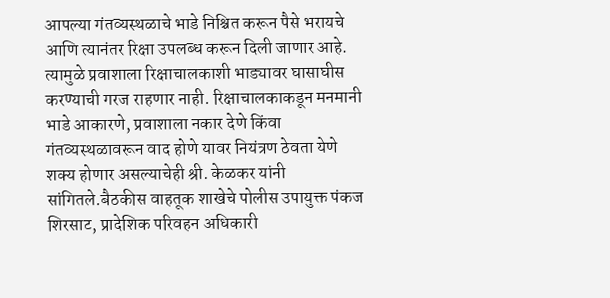आपल्या गंतव्यस्थळाचे भाडे निश्चित करून पैसे भरायचे आणि त्यानंतर रिक्षा उपलब्ध करून दिली जाणार आहे. त्यामुळे प्रवाशाला रिक्षाचालकाशी भाड्यावर घासाघीस करण्याची गरज राहणार नाही. रिक्षाचालकाकडून मनमानी भाडे आकारणे, प्रवाशाला नकार देणे किंवा गंतव्यस्थळावरून वाद होणे यावर नियंत्रण ठेवता येणे शक्य होणार असल्याचेही श्री. केळकर यांनी सांगितले.बैठकीस वाहतूक शाखेचे पोलीस उपायुक्त पंकज शिरसाट, प्रादेशिक परिवहन अधिकारी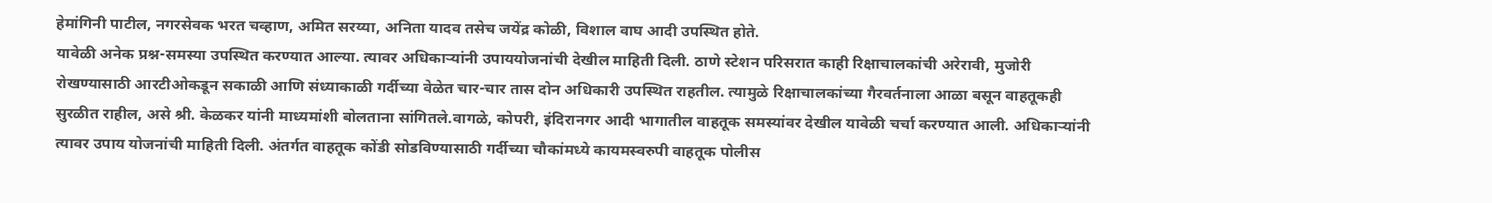हेमांगिनी पाटील, नगरसेवक भरत चव्हाण, अमित सरय्या, अनिता यादव तसेच जयेंद्र कोळी, विशाल वाघ आदी उपस्थित होते.
यावेळी अनेक प्रश्न-समस्या उपस्थित करण्यात आल्या. त्यावर अधिकाऱ्यांनी उपाययोजनांची देखील माहिती दिली. ठाणे स्टेशन परिसरात काही रिक्षाचालकांची अरेरावी, मुजोरी रोखण्यासाठी आरटीओकडून सकाळी आणि संध्याकाळी गर्दीच्या वेळेत चार-चार तास दोन अधिकारी उपस्थित राहतील. त्यामुळे रिक्षाचालकांच्या गैरवर्तनाला आळा बसून वाहतूकही सुरळीत राहील, असे श्री. केळकर यांनी माध्यमांशी बोलताना सांगितले.वागळे, कोपरी, इंदिरानगर आदी भागातील वाहतूक समस्यांवर देखील यावेळी चर्चा करण्यात आली. अधिकाऱ्यांनी त्यावर उपाय योजनांची माहिती दिली. अंतर्गत वाहतूक कोंडी सोडविण्यासाठी गर्दीच्या चौकांमध्ये कायमस्वरुपी वाहतूक पोलीस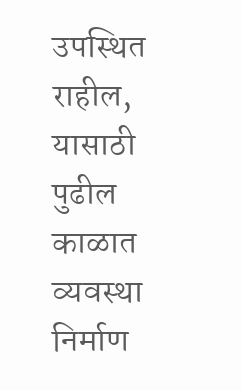उपस्थित राहील, यासाठी पुढील काळात व्यवस्था निर्माण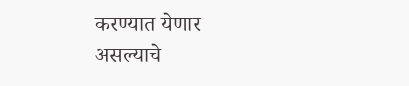करण्यात येणार असल्याचे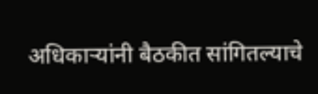अधिकाऱ्यांनी बैठकीत सांगितल्याचे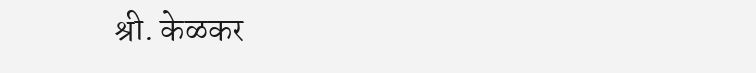श्री. केळकर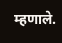म्हणाले.